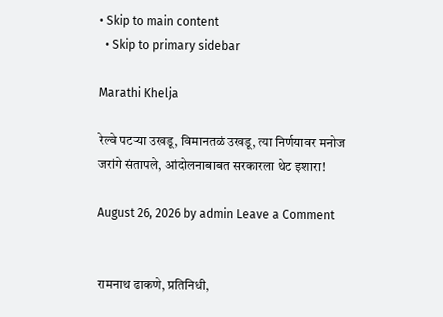• Skip to main content
  • Skip to primary sidebar

Marathi Khelja

रेल्वे पटऱ्या उखडू, विमानतळं उखडू, त्या निर्णयावर मनोज जरांगे संतापले, आंदोलनाबाबत सरकारला थेट इशारा!

August 26, 2026 by admin Leave a Comment


रामनाथ ढाकणे, प्रतिनिधी,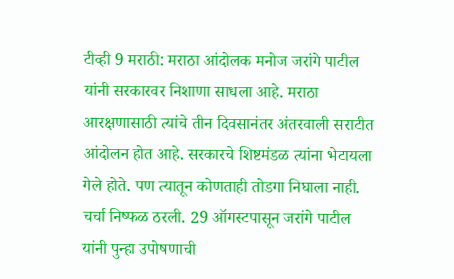टीव्ही 9 मराठी: मराठा आंदोलक मनोज जरांगे पाटील यांनी सरकारवर निशाणा साधला आहे. मराठा आरक्षणासाठी त्यांचे तीन दिवसानंतर अंतरवाली सराटीत आंदोलन होत आहे. सरकारचे शिष्टमंडळ त्यांना भेटायला गेले होते. पण त्यातून कोणताही तोडगा निघाला नाही. चर्चा निष्फळ ठरली. 29 ऑगस्टपासून जरांगे पाटील यांनी पुन्हा उपोषणाची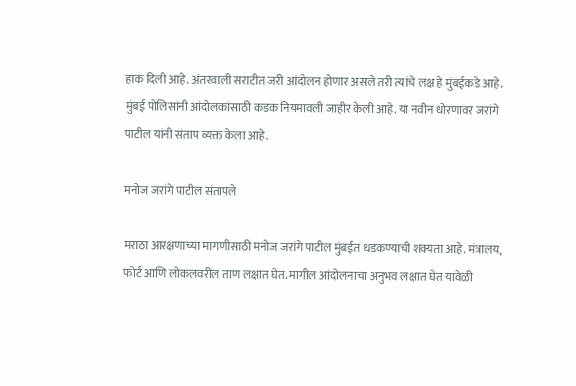हाक दिली आहे. अंतरवाली सराटीत जरी आंदोलन होणार असले तरी त्यांचे लक्ष हे मुंबईकडे आहे. मुंबई पोलिसांनी आंदोलकांसाठी कडक नियमावली जाहीर केली आहे. या नवीन धोरणावर जरांगे पाटील यांनी संताप व्यक्त केला आहे.

मनोज जरांगे पाटील संतापले

मराठा आरक्षणाच्या मागणीसाठी मनोज जरांगे पाटील मुंबईत धडकण्याची शक्यता आहे. मंत्रालय, फोर्ट आणि लोकलवरील ताण लक्षात घेत. मागील आंदोलनाचा अनुभव लक्षात घेत यावेळी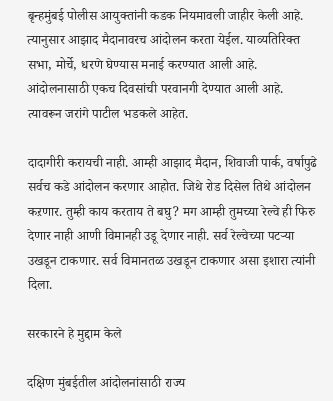बृन्हमुंबई पोलीस आयुक्तांनी कडक नियमावली जाहीर केली आहे. त्यानुसार आझाद मैदानावरच आंदोलन करता येईल. याव्यतिरिक्त सभा, मोर्चे, धरणे घेण्यास मनाई करण्यात आली आहे. आंदोलनासाठी एकच दिवसांची परवानगी देण्यात आली आहे. त्यावरून जरांगे पाटील भडकले आहेत.

दादागीरी करायची नाही. आम्ही आझाद मैदान, शिवाजी पार्क, वर्षापुढे सर्वच कडे आंदोलन करणार आहोत. जिथे रोड दिसेल तिथे आंदोलन कऱणार. तुम्ही काय करताय ते बघु? मग आम्ही तुमच्या रेल्वे ही फिरु देणार नाही आणी विमानही उडू देणार नाही. सर्व रेल्वेच्या पटऱ्या उखडून टाकणार. सर्व विमानतळ उखडून टाकणार असा इशारा त्यांनी दिला.

सरकारने हे मुद्दाम केले

दक्षिण मुंबईतील आंदोलनांसाठी राज्य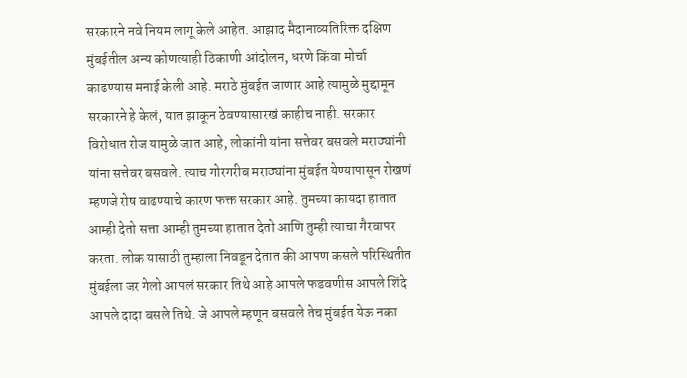सरकारने नवे नियम लागू केले आहेत. आझाद मैदानाव्यतिरिक्त दक्षिण मुंबईतील अन्य कोणत्याही ठिकाणी आंदोलन, धरणे किंवा मोर्चा काढण्यास मनाई केली आहे. मराठे मुंबईत जाणार आहे त्यामुळे मुद्दामून सरकारने हे केलं, यात झाकून ठेवण्यासारखं काहीच नाही. सरकार विरोधात रोज यामुळे जात आहे, लोकांनी यांना सत्तेवर बसवले मराठ्यांनी यांना सत्तेवर बसवले. त्याच गोरगरीब मराठ्यांना मुंबईत येण्यापासून रोखणं म्हणजे रोष वाढण्याचे कारण फक्त सरकार आहे. तुमच्या कायदा हातात आम्ही देतो सत्ता आम्ही तुमच्या हातात देतो आणि तुम्ही त्याचा गैरवापर करता. लोक यासाठी तुम्हाला निवडून देतात की आपण कसले परिस्थितीत मुंबईला जर गेलो आपलं सरकार तिथे आहे आपले फडवणीस आपले शिंदे आपले दादा बसले तिथे. जे आपले म्हणून बसवले तेच मुंबईत येऊ नका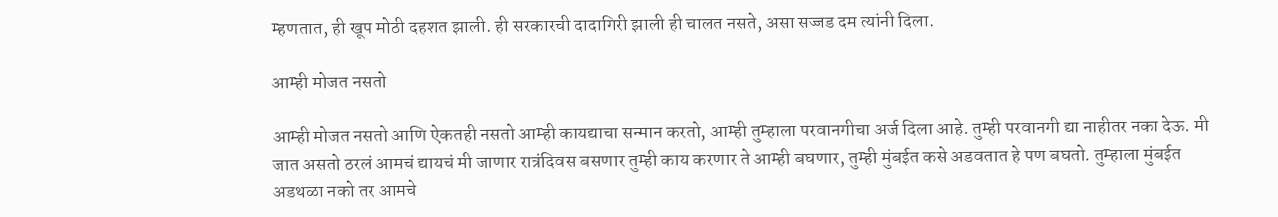म्हणतात, ही खूप मोठी दहशत झाली. ही सरकारची दादागिरी झाली ही चालत नसते, असा सज्जड दम त्यांनी दिला.

आम्ही मोजत नसतो

आम्ही मोजत नसतो आणि ऐकतही नसतो आम्ही कायद्याचा सन्मान करतो, आम्ही तुम्हाला परवानगीचा अर्ज दिला आहे. तुम्ही परवानगी द्या नाहीतर नका देऊ. मी जात असतो ठरलं आमचं द्यायचं मी जाणार रात्रंदिवस बसणार तुम्ही काय करणार ते आम्ही बघणार, तुम्ही मुंबईत कसे अडवतात हे पण बघतो. तुम्हाला मुंबईत अडथळा नको तर आमचे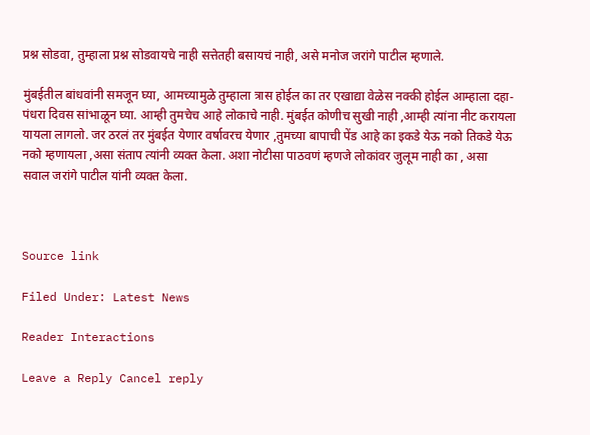प्रश्न सोडवा, तुम्हाला प्रश्न सोडवायचे नाही सत्तेतही बसायचं नाही, असे मनोज जरांगे पाटील म्हणाले.

मुंबईतील बांधवांनी समजून घ्या, आमच्यामुळे तुम्हाला त्रास होईल का तर एखाद्या वेळेस नक्की होईल आम्हाला दहा-पंधरा दिवस सांभाळून घ्या. आम्ही तुमचेच आहे लोकाचे नाही. मुंबईत कोणीच सुखी नाही ,आम्ही त्यांना नीट करायला यायला लागलो. जर ठरलं तर मुंबईत येणार वर्षावरच येणार ,तुमच्या बापाची पेंड आहे का इकडे येऊ नको तिकडे येऊ नको म्हणायला ,असा संताप त्यांनी व्यक्त केला. अशा नोटीसा पाठवणं म्हणजे लोकांवर जुलूम नाही का , असा सवाल जरांगे पाटील यांनी व्यक्त केला.



Source link

Filed Under: Latest News

Reader Interactions

Leave a Reply Cancel reply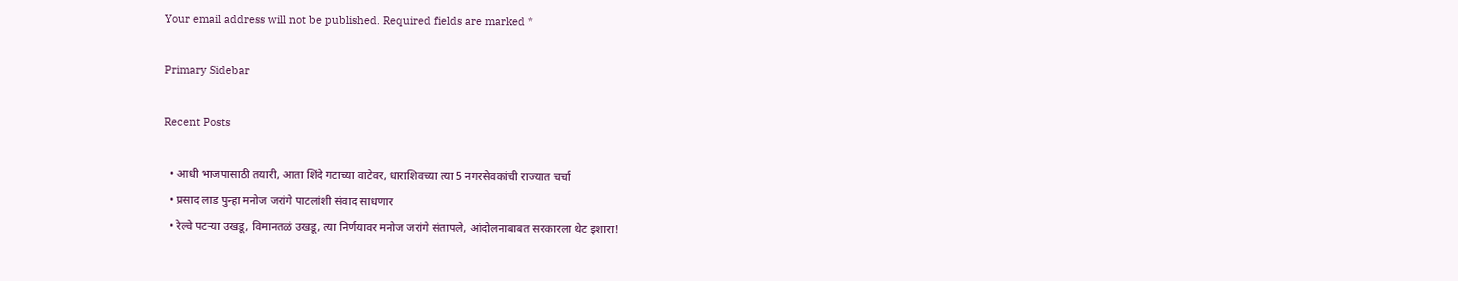Your email address will not be published. Required fields are marked *

Primary Sidebar

Recent Posts

  • आधी भाजपासाठी तयारी, आता शिंदे गटाच्या वाटेवर, धाराशिवच्या त्या 5 नगरसेवकांची राज्यात चर्चा
  • प्रसाद लाड पुन्हा मनोज जरांगे पाटलांशी संवाद साधणार
  • रेल्वे पटऱ्या उखडू, विमानतळं उखडू, त्या निर्णयावर मनोज जरांगे संतापले, आंदोलनाबाबत सरकारला थेट इशारा!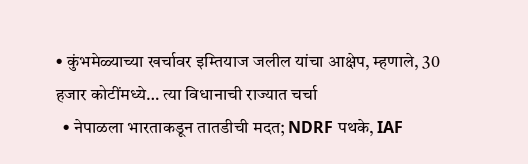• कुंभमेळ्याच्या खर्चावर इम्तियाज जलील यांचा आक्षेप, म्हणाले, 30 हजार कोटींमध्ये… त्या विधानाची राज्यात चर्चा
  • नेपाळला भारताकडून तातडीची मदत; NDRF पथके, IAF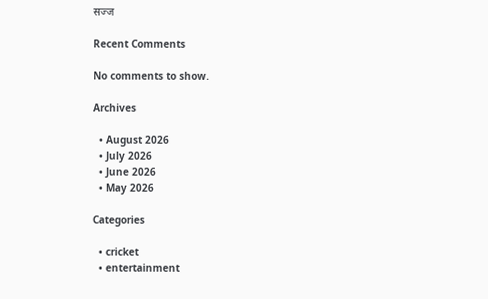सज्ज

Recent Comments

No comments to show.

Archives

  • August 2026
  • July 2026
  • June 2026
  • May 2026

Categories

  • cricket
  • entertainment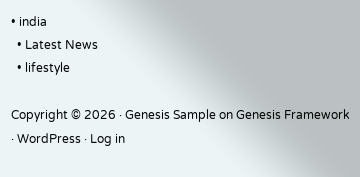• india
  • Latest News
  • lifestyle

Copyright © 2026 · Genesis Sample on Genesis Framework · WordPress · Log in